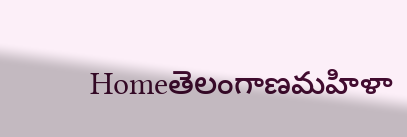Homeతెలంగాణమహిళా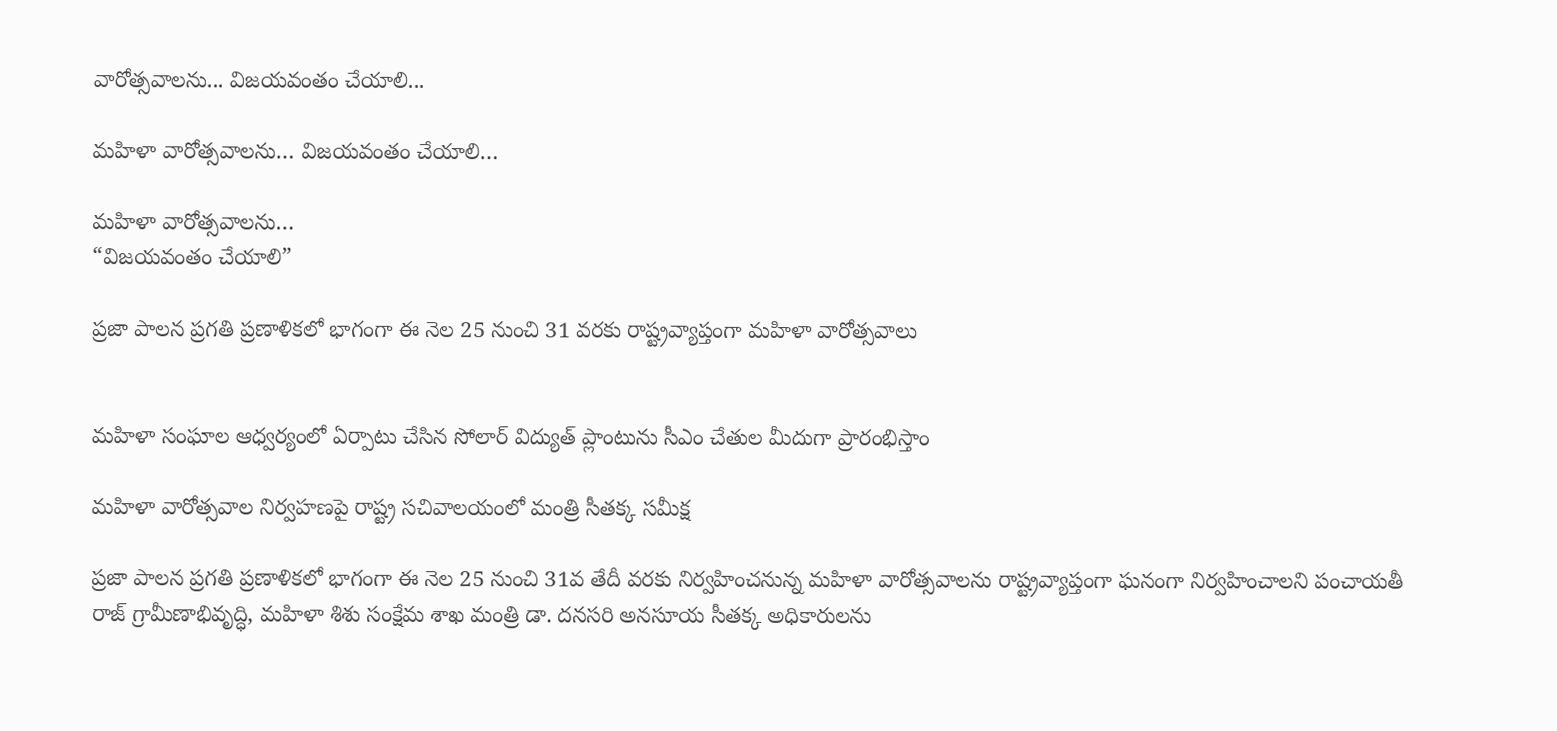వారోత్సవాలను... విజయవంతం చేయాలి...

మహిళా వారోత్సవాలను… విజయవంతం చేయాలి…

మహిళా వారోత్సవాలను…
“విజయవంతం చేయాలి”

ప్రజా పాలన ప్రగతి ప్రణాళికలో భాగంగా ఈ నెల 25 నుంచి 31 వరకు రాష్ట్రవ్యాప్తంగా మహిళా వారోత్సవాలు


మహిళా సంఘాల ఆధ్వర్యంలో ఏర్పాటు చేసిన సోలార్ విద్యుత్ ప్లాంటును సీఎం చేతుల మీదుగా ప్రారంభిస్తాం

మహిళా వారోత్సవాల నిర్వహణపై రాష్ట్ర సచివాలయంలో మంత్రి సీతక్క సమీక్ష

ప్రజా పాలన ప్రగతి ప్రణాళికలో భాగంగా ఈ నెల 25 నుంచి 31వ తేదీ వరకు నిర్వహించనున్న మహిళా వారోత్సవాలను రాష్ట్రవ్యాప్తంగా ఘనంగా నిర్వహించాలని పంచాయ‌తీ రాజ్ గ్రామీణాభివృద్ధి, మహిళా శిశు సంక్షేమ శాఖ మంత్రి డా. ద‌న‌స‌రి అన‌సూయ సీతక్క అధికారులను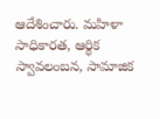ఆదేశించారు. మహిళా సాధికారత, ఆర్థిక స్వావలంబన, సామాజిక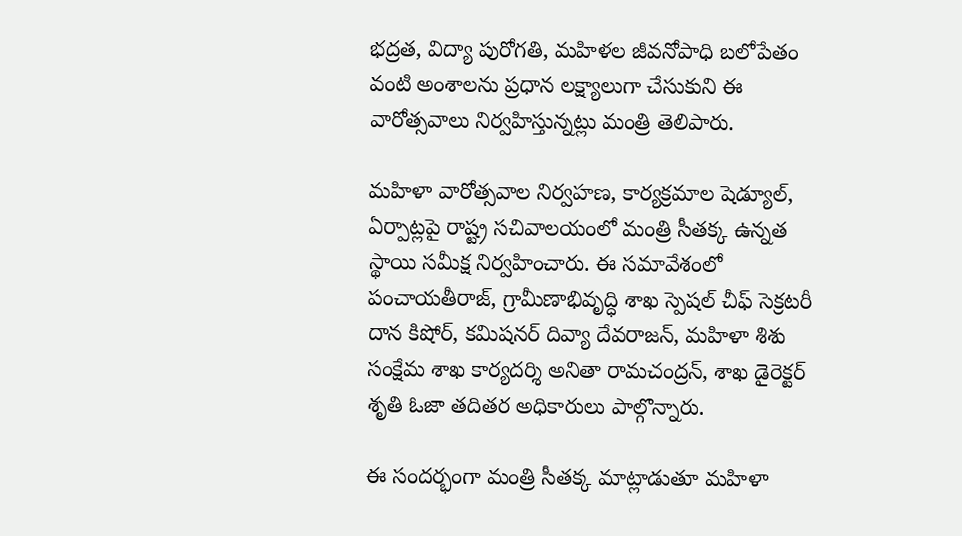భద్రత, విద్యా పురోగతి, మహిళల జీవనోపాధి బలోపేతం వంటి అంశాలను ప్రధాన లక్ష్యాలుగా చేసుకుని ఈ వారోత్సవాలు నిర్వహిస్తున్నట్లు మంత్రి తెలిపారు.

మహిళా వారోత్సవాల నిర్వహణ, కార్యక్రమాల షెడ్యూల్, ఏర్పాట్లపై రాష్ట్ర సచివాలయంలో మంత్రి సీతక్క ఉన్నత స్థాయి సమీక్ష నిర్వహించారు. ఈ సమావేశంలో పంచాయతీరాజ్, గ్రామీణాభివృద్ధి శాఖ స్పెషల్ చీఫ్ సెక్రటరీ దాన కిషోర్, కమిషనర్ దివ్యా దేవరాజన్, మహిళా శిశు సంక్షేమ శాఖ కార్యదర్శి అనితా రామచంద్రన్, శాఖ డైరెక్టర్ శృతి ఓజా తదితర అధికారులు పాల్గొన్నారు.

ఈ సందర్భంగా మంత్రి సీతక్క మాట్లాడుతూ మహిళా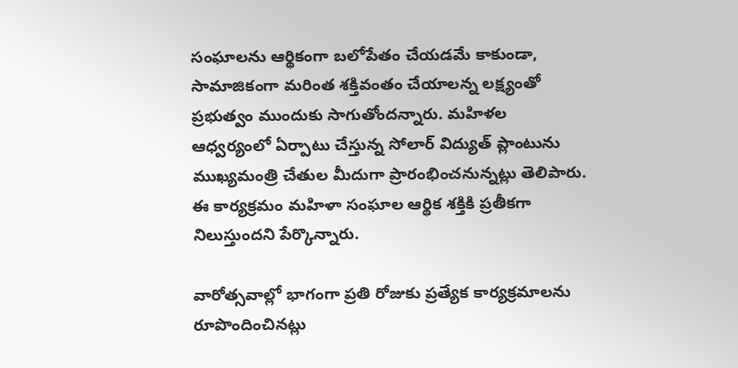సంఘాలను ఆర్థికంగా బలోపేతం చేయడమే కాకుండా, సామాజికంగా మరింత శక్తివంతం చేయాలన్న లక్ష్యంతో ప్రభుత్వం ముందుకు సాగుతోందన్నారు. మహిళల ఆధ్వర్యంలో ఏర్పాటు చేస్తున్న సోలార్ విద్యుత్ ప్లాంటును ముఖ్యమంత్రి చేతుల మీదుగా ప్రారంభించనున్నట్లు తెలిపారు. ఈ కార్యక్రమం మహిళా సంఘాల ఆర్థిక శక్తికి ప్రతీకగా నిలుస్తుందని పేర్కొన్నారు.

వారోత్సవాల్లో భాగంగా ప్రతి రోజుకు ప్రత్యేక కార్యక్రమాలను రూపొందించినట్లు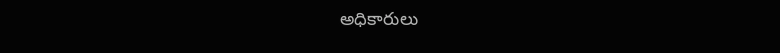అధికారులు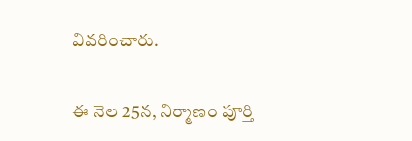వివరించారు.

ఈ నెల 25న, నిర్మాణం పూర్తి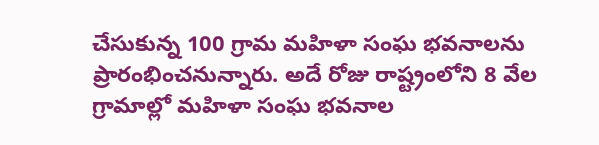చేసుకున్న 100 గ్రామ మహిళా సంఘ భవనాలను ప్రారంభించనున్నారు. అదే రోజు రాష్ట్రంలోని 8 వేల గ్రామాల్లో మహిళా సంఘ భవనాల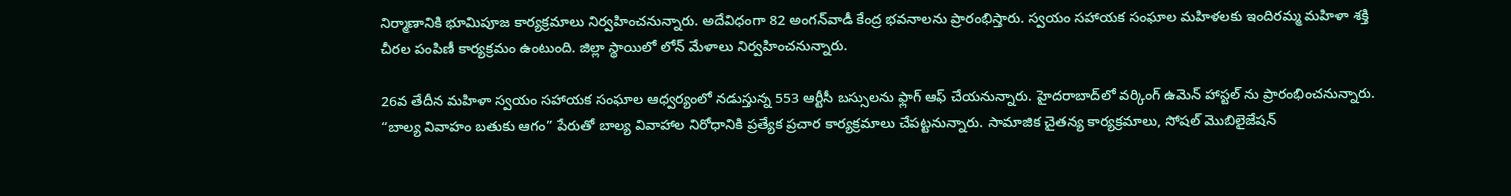నిర్మాణానికి భూమిపూజ కార్యక్రమాలు నిర్వహించనున్నారు. అదేవిధంగా 82 అంగన్‌వాడీ కేంద్ర భవనాలను ప్రారంభిస్తారు. స్వయం సహాయక సంఘాల మహిళలకు ఇందిరమ్మ మహిళా శక్తి చీరల పంపిణీ కార్యక్రమం ఉంటుంది. జిల్లా స్థాయిలో లోన్ మేళాలు నిర్వ‌హించ‌నున్నారు.

26వ తేదీన మహిళా స్వయం సహాయక సంఘాల ఆధ్వర్యంలో నడుస్తున్న 553 ఆర్టీసీ బస్సులను ఫ్లాగ్ ఆఫ్ చేయనున్నారు. హైదరాబాద్‌లో వర్కింగ్ ఉమెన్ హాస్టల్ ను ప్రారంభించ‌నున్నారు. “బాల్య వివాహం బతుకు ఆగం” పేరుతో బాల్య వివాహాల నిరోధానికి ప్రత్యేక ప్రచార కార్యక్రమాలు చేపట్టనున్నారు. సామాజిక చైతన్య కార్యక్రమాలు, సోషల్ మొబిలైజేషన్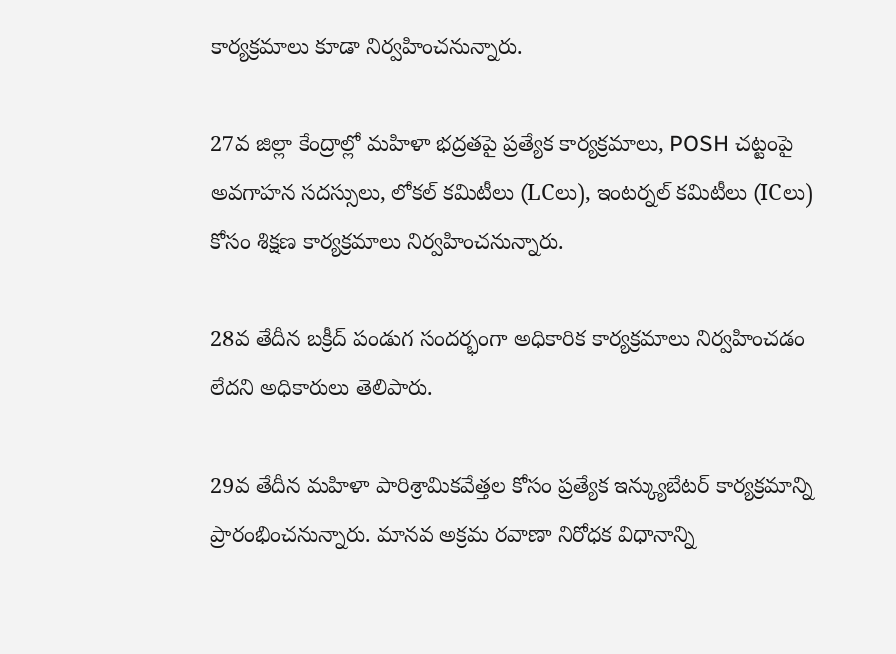కార్యక్రమాలు కూడా నిర్వహించనున్నారు.

27వ జిల్లా కేంద్రాల్లో మహిళా భద్రతపై ప్రత్యేక కార్యక్రమాలు, POSH చట్టంపై అవగాహన సదస్సులు, లోకల్ కమిటీలు (LCలు), ఇంటర్నల్ కమిటీలు (ICలు) కోసం శిక్షణ కార్యక్రమాలు నిర్వహించనున్నారు.

28వ తేదీన బక్రీద్ పండుగ సందర్భంగా అధికారిక కార్యక్రమాలు నిర్వహించడం లేద‌ని అధికారులు తెలిపారు.

29వ తేదీన మహిళా పారిశ్రామికవేత్తల కోసం ప్రత్యేక ఇన్క్యుబేటర్ కార్యక్రమాన్ని ప్రారంభించనున్నారు. మానవ అక్రమ రవాణా నిరోధక విధానాన్ని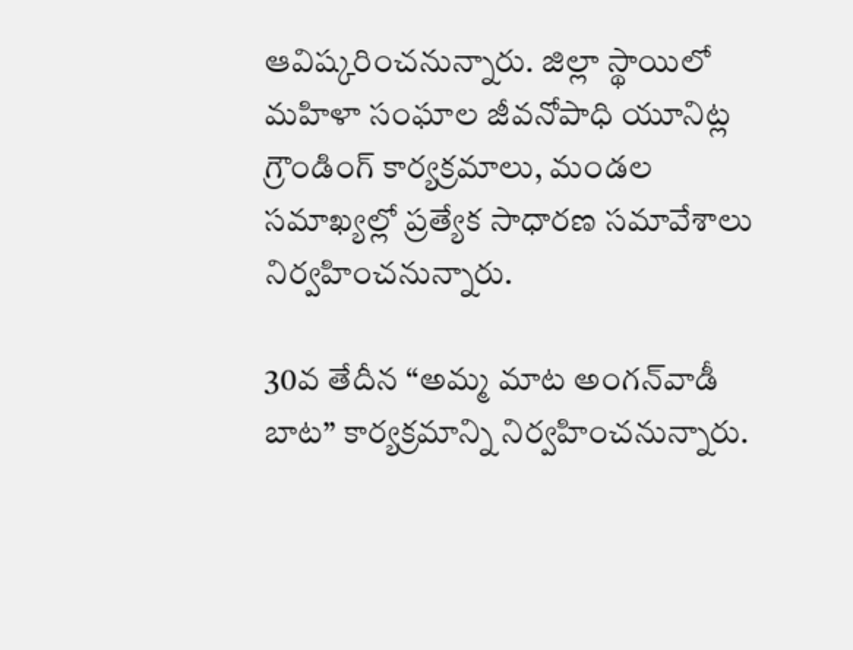ఆవిష్కరించనున్నారు. జిల్లా స్థాయిలో మహిళా సంఘాల జీవనోపాధి యూనిట్ల గ్రౌండింగ్ కార్యక్రమాలు, మండల సమాఖ్యల్లో ప్రత్యేక సాధారణ సమావేశాలు నిర్వహించనున్నారు.

30వ తేదీన “అమ్మ మాట అంగన్‌వాడీ బాట” కార్యక్రమాన్ని నిర్వహించనున్నారు.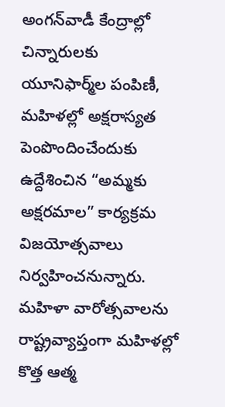అంగన్‌వాడీ కేంద్రాల్లో చిన్నారులకు యూనిఫార్మ్‌ల పంపిణీ, మహిళల్లో అక్షరాస్యత పెంపొందించేందుకు ఉద్దేశించిన “అమ్మకు అక్షరమాల” కార్యక్రమ విజ‌యోత్స‌వాలు నిర్వహించనున్నారు. మహిళా వారోత్సవాలను రాష్ట్రవ్యాప్తంగా మహిళల్లో కొత్త ఆత్మ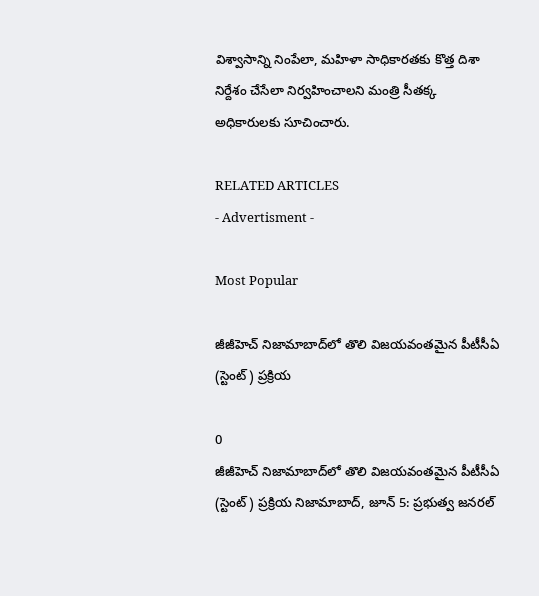విశ్వాసాన్ని నింపేలా, మహిళా సాధికారతకు కొత్త దిశా నిర్దేశం చేసేలా నిర్వహించాలని మంత్రి సీతక్క అధికారులకు సూచించారు.

RELATED ARTICLES
- Advertisment -

Most Popular

జీజీహెచ్ నిజామాబాద్‌లో తొలి విజయవంతమైన పీటీసీఏ (స్టెంట్) ప్రక్రియ

0
జీజీహెచ్ నిజామాబాద్‌లో తొలి విజయవంతమైన పీటీసీఏ (స్టెంట్) ప్రక్రియ నిజామాబాద్, జూన్ 5: ప్రభుత్వ జనరల్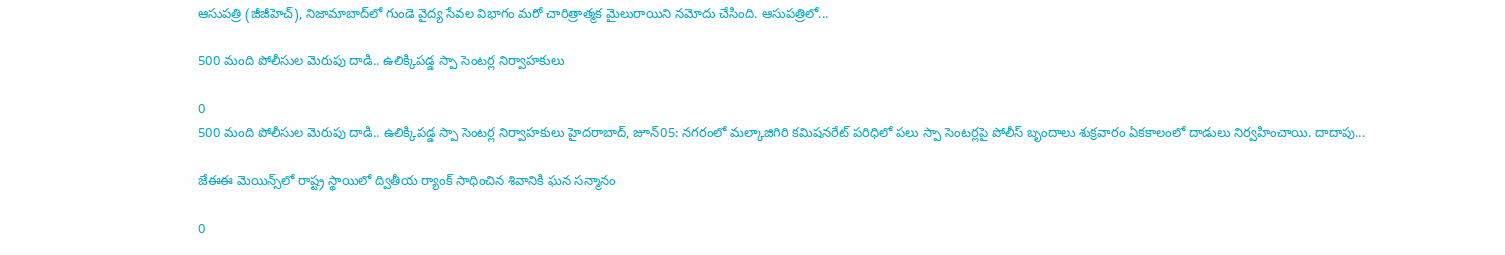ఆసుపత్రి (జీజీహెచ్), నిజామాబాద్‌లో గుండె వైద్య సేవల విభాగం మరో చారిత్రాత్మక మైలురాయిని నమోదు చేసింది. ఆసుపత్రిలో...

500 మంది పోలీసుల మెరుపు దాడి.. ఉలిక్కిపడ్డ స్పా సెంటర్ల నిర్వాహకులు

0
500 మంది పోలీసుల మెరుపు దాడి.. ఉలిక్కిపడ్డ స్పా సెంటర్ల నిర్వాహకులు హైదరాబాద్, జూన్05: నగరంలో మల్కాజిగిరి కమిషనరేట్ పరిధిలో పలు స్పా సెంటర్లపై పోలీస్ బృందాలు శుక్రవారం ఏకకాలంలో దాడులు నిర్వహించాయి. దాదాపు...

జేఈఈ మెయిన్స్‌లో రాష్ట్ర స్థాయిలో ద్వితీయ ర్యాంక్ సాధించిన శివానికి ఘన సన్మానం

0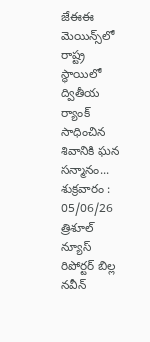జేఈఈ మెయిన్స్‌లో రాష్ట్ర స్థాయిలో ద్వితీయ ర్యాంక్ సాధించిన శివానికి ఘన సన్మానం... శుక్రవారం : 05/06/26 త్రిశూల్ న్యూస్ రిపోర్టర్ బిల్ల నవీన్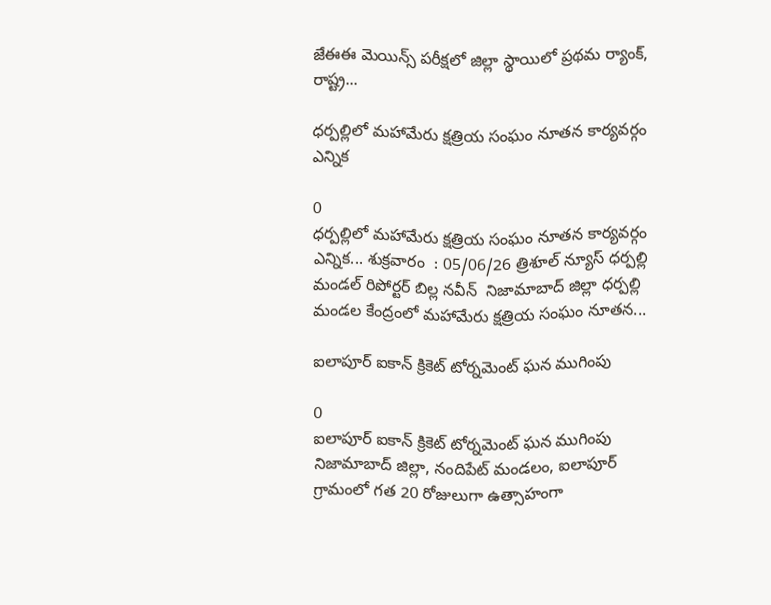జేఈఈ మెయిన్స్ పరీక్షలో జిల్లా స్థాయిలో ప్రథమ ర్యాంక్, రాష్ట్ర...

ధర్పల్లిలో మహామేరు క్షత్రియ సంఘం నూతన కార్యవర్గం ఎన్నిక

0
ధర్పల్లిలో మహామేరు క్షత్రియ సంఘం నూతన కార్యవర్గం ఎన్నిక... శుక్రవారం  : 05/06/26 త్రిశూల్ న్యూస్ ధర్పల్లి మండల్ రిపోర్టర్ బిల్ల నవీన్  నిజామాబాద్ జిల్లా ధర్పల్లి మండల కేంద్రంలో మహామేరు క్షత్రియ సంఘం నూతన...

ఐలాపూర్ ఐకాన్ క్రికెట్ టోర్నమెంట్ ఘన ముగింపు

0
ఐలాపూర్ ఐకాన్ క్రికెట్ టోర్నమెంట్ ఘన ముగింపు నిజామాబాద్ జిల్లా, నందిపేట్ మండలం, ఐలాపూర్ గ్రామంలో గత 20 రోజులుగా ఉత్సాహంగా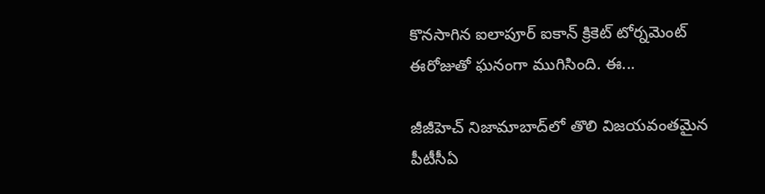కొనసాగిన ఐలాపూర్ ఐకాన్ క్రికెట్ టోర్నమెంట్ ఈరోజుతో ఘనంగా ముగిసింది. ఈ...

జీజీహెచ్ నిజామాబాద్‌లో తొలి విజయవంతమైన పీటీసీఏ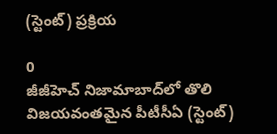(స్టెంట్) ప్రక్రియ

0
జీజీహెచ్ నిజామాబాద్‌లో తొలి విజయవంతమైన పీటీసీఏ (స్టెంట్)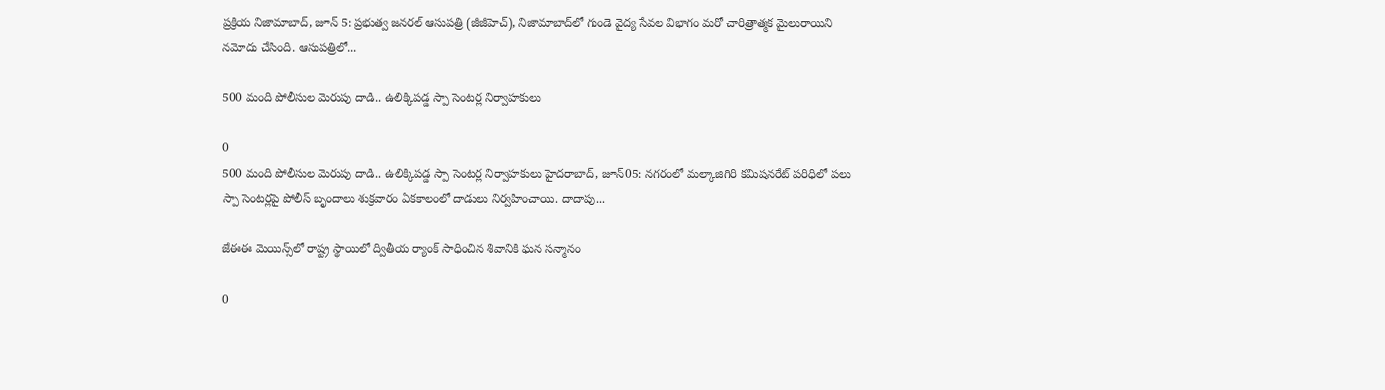ప్రక్రియ నిజామాబాద్, జూన్ 5: ప్రభుత్వ జనరల్ ఆసుపత్రి (జీజీహెచ్), నిజామాబాద్‌లో గుండె వైద్య సేవల విభాగం మరో చారిత్రాత్మక మైలురాయిని నమోదు చేసింది. ఆసుపత్రిలో...

500 మంది పోలీసుల మెరుపు దాడి.. ఉలిక్కిపడ్డ స్పా సెంటర్ల నిర్వాహకులు

0
500 మంది పోలీసుల మెరుపు దాడి.. ఉలిక్కిపడ్డ స్పా సెంటర్ల నిర్వాహకులు హైదరాబాద్, జూన్05: నగరంలో మల్కాజిగిరి కమిషనరేట్ పరిధిలో పలు స్పా సెంటర్లపై పోలీస్ బృందాలు శుక్రవారం ఏకకాలంలో దాడులు నిర్వహించాయి. దాదాపు...

జేఈఈ మెయిన్స్‌లో రాష్ట్ర స్థాయిలో ద్వితీయ ర్యాంక్ సాధించిన శివానికి ఘన సన్మానం

0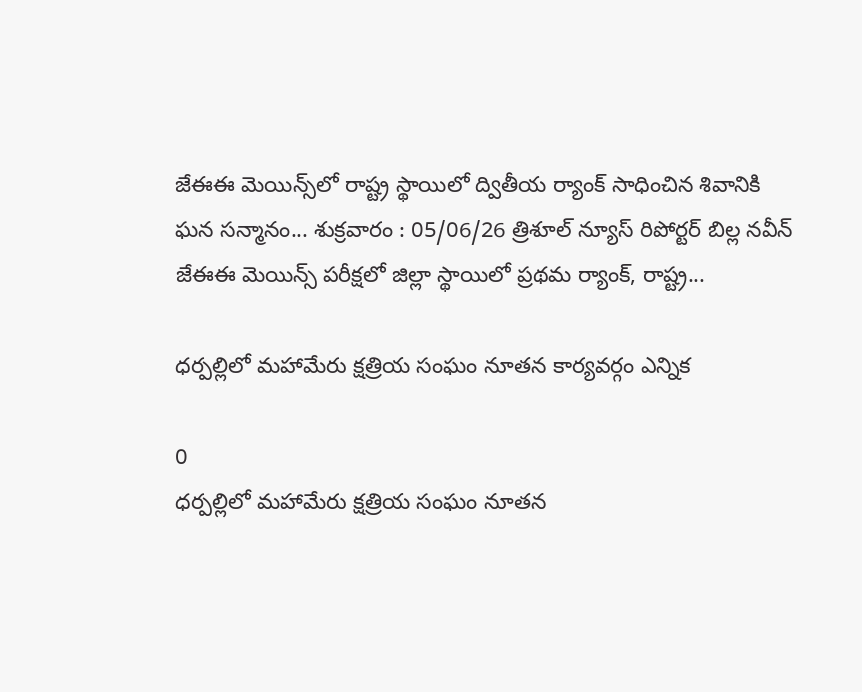జేఈఈ మెయిన్స్‌లో రాష్ట్ర స్థాయిలో ద్వితీయ ర్యాంక్ సాధించిన శివానికి ఘన సన్మానం... శుక్రవారం : 05/06/26 త్రిశూల్ న్యూస్ రిపోర్టర్ బిల్ల నవీన్  జేఈఈ మెయిన్స్ పరీక్షలో జిల్లా స్థాయిలో ప్రథమ ర్యాంక్, రాష్ట్ర...

ధర్పల్లిలో మహామేరు క్షత్రియ సంఘం నూతన కార్యవర్గం ఎన్నిక

0
ధర్పల్లిలో మహామేరు క్షత్రియ సంఘం నూతన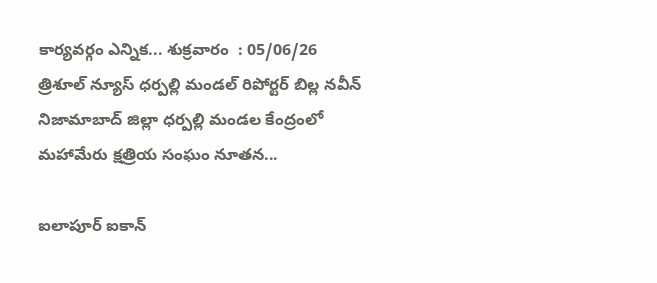కార్యవర్గం ఎన్నిక... శుక్రవారం  : 05/06/26 త్రిశూల్ న్యూస్ ధర్పల్లి మండల్ రిపోర్టర్ బిల్ల నవీన్  నిజామాబాద్ జిల్లా ధర్పల్లి మండల కేంద్రంలో మహామేరు క్షత్రియ సంఘం నూతన...

ఐలాపూర్ ఐకాన్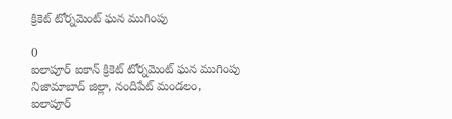క్రికెట్ టోర్నమెంట్ ఘన ముగింపు

0
ఐలాపూర్ ఐకాన్ క్రికెట్ టోర్నమెంట్ ఘన ముగింపు నిజామాబాద్ జిల్లా, నందిపేట్ మండలం, ఐలాపూర్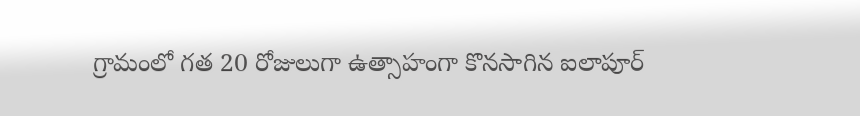గ్రామంలో గత 20 రోజులుగా ఉత్సాహంగా కొనసాగిన ఐలాపూర్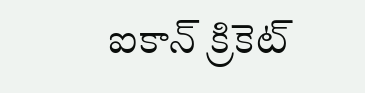ఐకాన్ క్రికెట్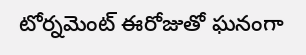టోర్నమెంట్ ఈరోజుతో ఘనంగా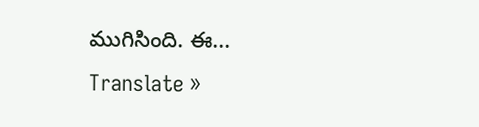ముగిసింది. ఈ...
Translate »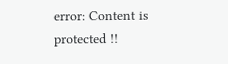error: Content is protected !!